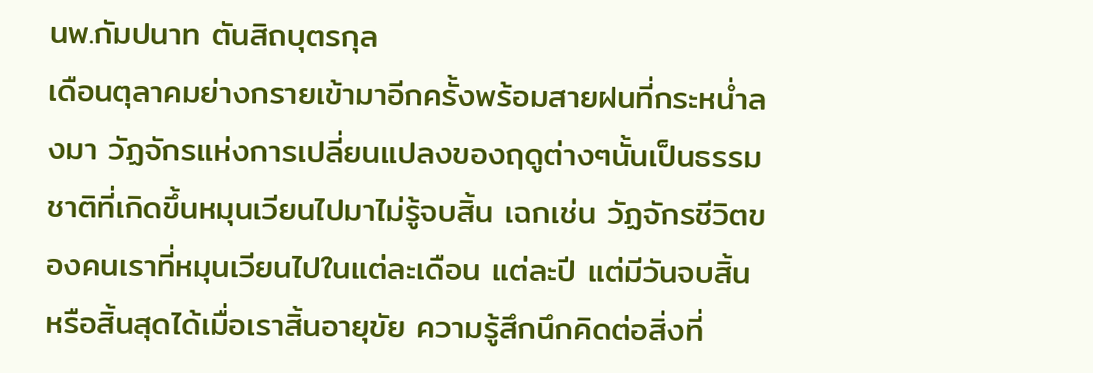นพ.กัมปนาท ตันสิถบุตรกุล
เดือนตุลาคมย่างกรายเข้ามาอีกครั้งพร้อมสายฝนที่กระหน่ำลงมา วัฏจักรแห่งการเปลี่ยนแปลงของฤดูต่างๆนั้นเป็นธรรมชาติที่เกิดขึ้นหมุนเวียนไปมาไม่รู้จบสิ้น เฉกเช่น วัฏจักรชีวิตของคนเราที่หมุนเวียนไปในแต่ละเดือน แต่ละปี แต่มีวันจบสิ้น หรือสิ้นสุดได้เมื่อเราสิ้นอายุขัย ความรู้สึกนึกคิดต่อสิ่งที่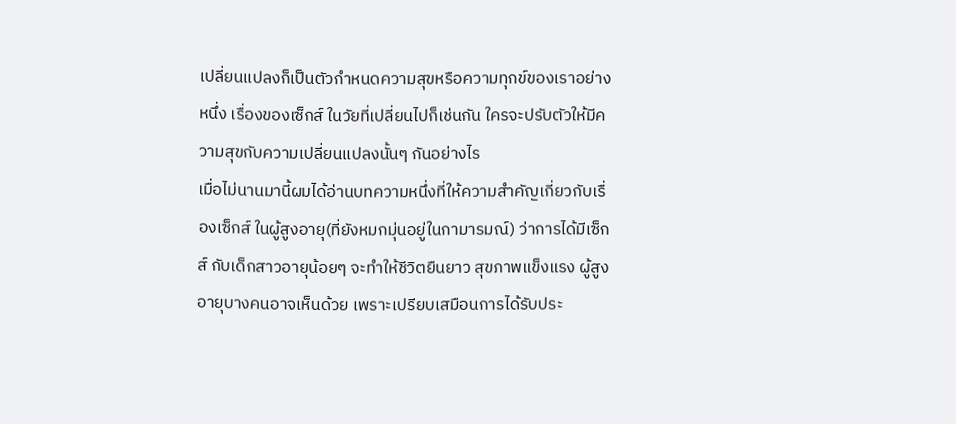เปลี่ยนแปลงก็เป็นตัวกำหนดความสุขหรือความทุกข์ของเราอย่างหนึ่ง เรื่องของเซ็กส์ ในวัยที่เปลี่ยนไปก็เช่นกัน ใครจะปรับตัวให้มีความสุขกับความเปลี่ยนแปลงนั้นๆ กันอย่างไร
เมื่อไม่นานมานี้ผมได้อ่านบทความหนึ่งที่ให้ความสำคัญเกี่ยวกับเรื่องเซ็กส์ ในผู้สูงอายุ(ที่ยังหมกมุ่นอยู่ในกามารมณ์) ว่าการได้มีเซ็กส์ กับเด็กสาวอายุน้อยๆ จะทำให้ชีวิตยืนยาว สุขภาพแข็งแรง ผู้สูงอายุบางคนอาจเห็นด้วย เพราะเปรียบเสมือนการได้รับประ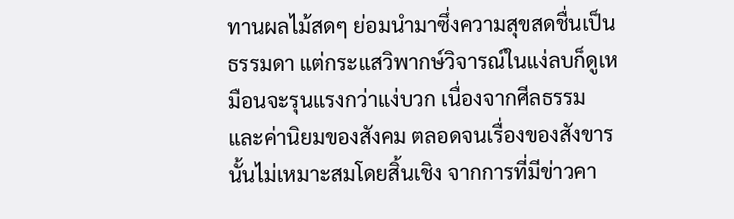ทานผลไม้สดๆ ย่อมนำมาซึ่งความสุขสดชื่นเป็นธรรมดา แต่กระแสวิพากษ์วิจารณ์ในแง่ลบก็ดูเหมือนจะรุนแรงกว่าแง่บวก เนื่องจากศีลธรรมและค่านิยมของสังคม ตลอดจนเรื่องของสังขารนั้นไม่เหมาะสมโดยสิ้นเชิง จากการที่มีข่าวคา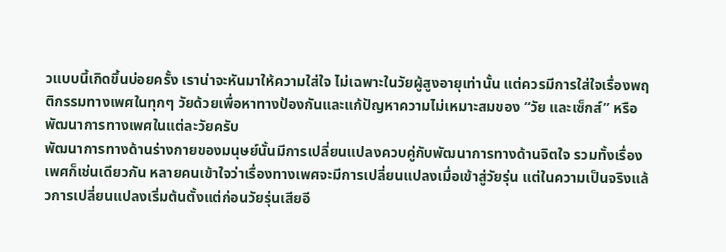วแบบนี้เกิดขึ้นบ่อยครั้ง เราน่าจะหันมาให้ความใส่ใจ ไม่เฉพาะในวัยผู้สูงอายุเท่านั้น แต่ควรมีการใส่ใจเรื่องพฤติกรรมทางเพศในทุกๆ วัยด้วยเพื่อหาทางป้องกันและแก้ปัญหาความไม่เหมาะสมของ “วัย และเซ็กส์” หรือพัฒนาการทางเพศในแต่ละวัยครับ
พัฒนาการทางด้านร่างกายของมนุษย์นั้นมีการเปลี่ยนแปลงควบคู่กับพัฒนาการทางด้านจิตใจ รวมทั้งเรื่องเพศก็เช่นเดียวกัน หลายคนเข้าใจว่าเรื่องทางเพศจะมีการเปลี่ยนแปลงเมื่อเข้าสู่วัยรุ่น แต่ในความเป็นจริงแล้วการเปลี่ยนแปลงเริ่มต้นตั้งแต่ก่อนวัยรุ่นเสียอี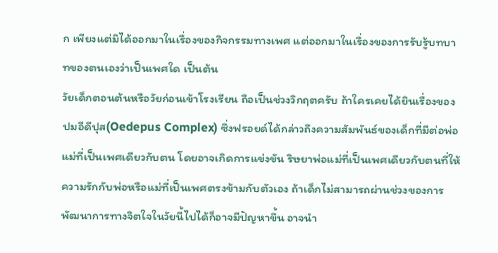ก เพียงแต่มิได้ออกมาในเรื่องของกิจกรรมทางเพศ แต่ออกมาในเรื่องของการรับรู้บทบาทของตนเองว่าเป็นเพศใด เป็นต้น
วัยเด็กตอนต้นหรือวัยก่อนเข้าโรงเรียน ถือเป็นช่วงวิกฤตครับ ถ้าใครเคยได้ยินเรื่องของปมอีดีปุส(Oedepus Complex) ซึ่งฟรอยด์ได้กล่าวถึงความสัมพันธ์ของเด็กที่มีต่อพ่อแม่ที่เป็นเพศเดียวกับตน โดยอาจเกิดการแข่งขัน ริษยาพ่อแม่ที่เป็นเพศเดียวกับตนที่ให้ความรักกับพ่อหรือแม่ที่เป็นเพศตรงข้ามกับตัวเอง ถ้าเด็กไม่สามารถผ่านช่วงของการพัฒนาการทางจิตใจในวัยนี้ไปได้ก็อาจมีปัญหาขึ้น อาจนำ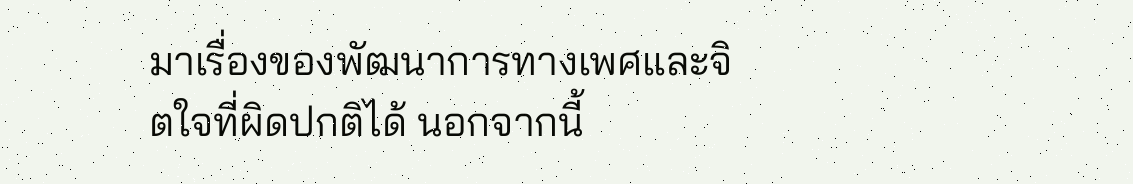มาเรื่องของพัฒนาการทางเพศและจิตใจที่ผิดปกติได้ นอกจากนี้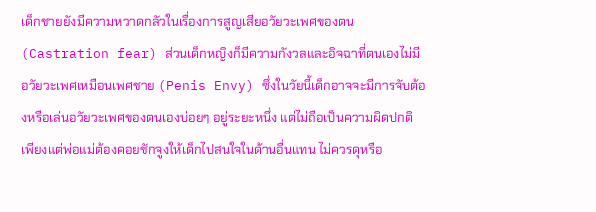เด็กชายยังมีความหวาดกลัวในเรื่องการสูญเสียอวัยวะเพศของตน (Castration fear) ส่วนเด็กหญิงก็มีความกังวลและอิจฉาที่ตนเองไม่มีอวัยวะเพศเหมือนเพศชาย (Penis Envy) ซึ่งในวัยนี้เด็กอาจจะมีการจับต้องหรือเล่นอวัยวะเพศของตนเองบ่อยๆ อยู่ระยะหนึ่ง แต่ไม่ถือเป็นความผิดปกติ เพียงแต่พ่อแม่ต้องคอยชักจูงให้เด็กไปสนใจในด้านอื่นแทน ไม่ควรดุหรือ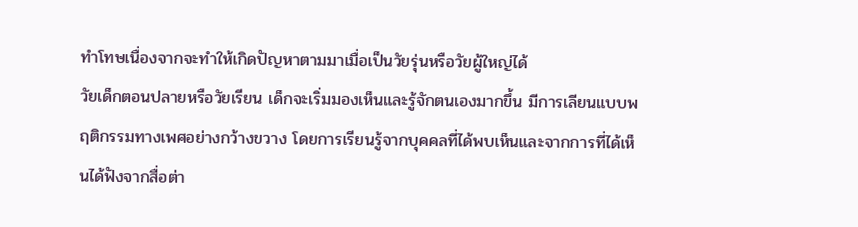ทำโทษเนื่องจากจะทำให้เกิดปัญหาตามมาเมื่อเป็นวัยรุ่นหรือวัยผู้ใหญ่ได้
วัยเด็กตอนปลายหรือวัยเรียน เด็กจะเริ่มมองเห็นและรู้จักตนเองมากขึ้น มีการเลียนแบบพฤติกรรมทางเพศอย่างกว้างขวาง โดยการเรียนรู้จากบุคคลที่ได้พบเห็นและจากการที่ได้เห็นได้ฟังจากสื่อต่า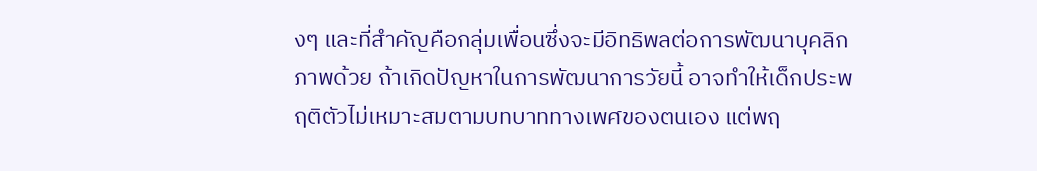งๆ และที่สำคัญคือกลุ่มเพื่อนซึ่งจะมีอิทธิพลต่อการพัฒนาบุคลิกภาพด้วย ถ้าเกิดปัญหาในการพัฒนาการวัยนี้ อาจทำให้เด็กประพฤติตัวไม่เหมาะสมตามบทบาททางเพศของตนเอง แต่พฤ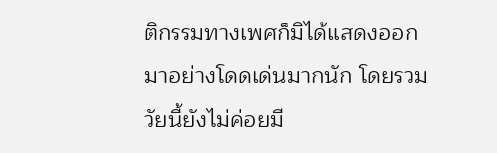ติกรรมทางเพศก็มิได้แสดงออกมาอย่างโดดเด่นมากนัก โดยรวมวัยนี้ยังไม่ค่อยมี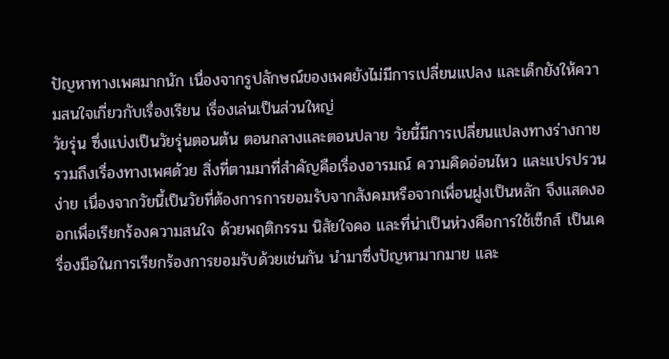ปัญหาทางเพศมากนัก เนื่องจากรูปลักษณ์ของเพศยังไม่มีการเปลี่ยนแปลง และเด็กยังให้ความสนใจเกี่ยวกับเรื่องเรียน เรื่องเล่นเป็นส่วนใหญ่
วัยรุ่น ซึ่งแบ่งเป็นวัยรุ่นตอนต้น ตอนกลางและตอนปลาย วัยนี้มีการเปลี่ยนแปลงทางร่างกาย รวมถึงเรื่องทางเพศด้วย สิ่งที่ตามมาที่สำคัญคือเรื่องอารมณ์ ความคิดอ่อนไหว และแปรปรวนง่าย เนื่องจากวัยนี้เป็นวัยที่ต้องการการยอมรับจากสังคมหรือจากเพื่อนฝูงเป็นหลัก จึงแสดงออกเพื่อเรียกร้องความสนใจ ด้วยพฤติกรรม นิสัยใจคอ และที่น่าเป็นห่วงคือการใช้เซ็กส์ เป็นเครื่องมือในการเรียกร้องการยอมรับด้วยเช่นกัน นำมาซึ่งปัญหามากมาย และ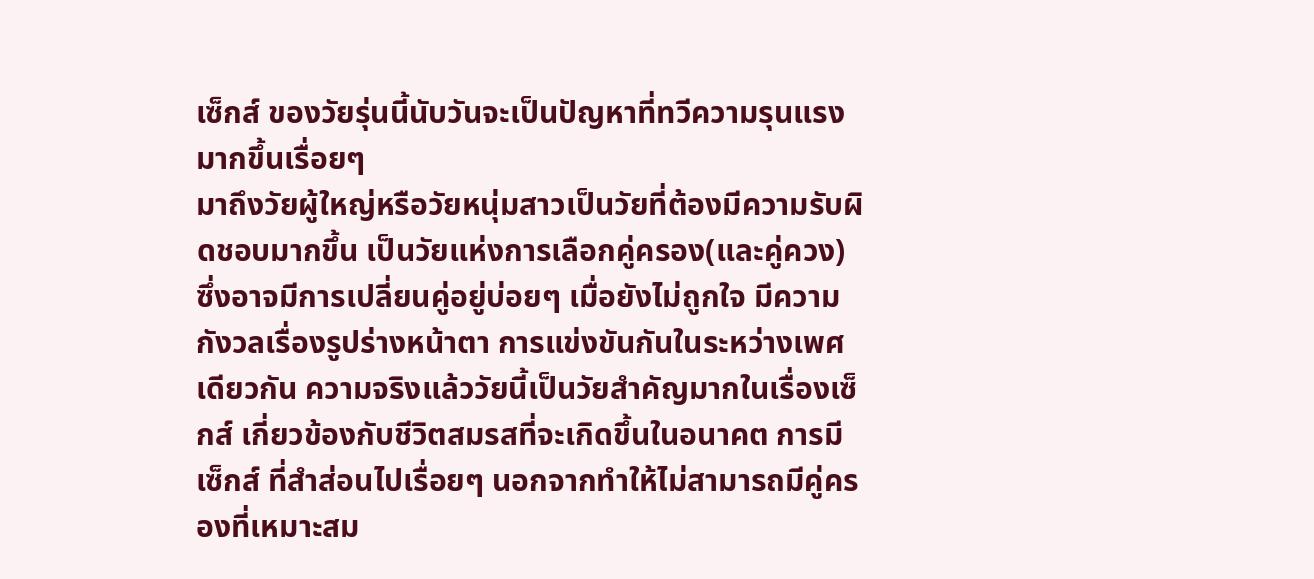เซ็กส์ ของวัยรุ่นนี้นับวันจะเป็นปัญหาที่ทวีความรุนแรงมากขึ้นเรื่อยๆ
มาถึงวัยผู้ใหญ่หรือวัยหนุ่มสาวเป็นวัยที่ต้องมีความรับผิดชอบมากขึ้น เป็นวัยแห่งการเลือกคู่ครอง(และคู่ควง) ซึ่งอาจมีการเปลี่ยนคู่อยู่บ่อยๆ เมื่อยังไม่ถูกใจ มีความกังวลเรื่องรูปร่างหน้าตา การแข่งขันกันในระหว่างเพศเดียวกัน ความจริงแล้ววัยนี้เป็นวัยสำคัญมากในเรื่องเซ็กส์ เกี่ยวข้องกับชีวิตสมรสที่จะเกิดขึ้นในอนาคต การมีเซ็กส์ ที่สำส่อนไปเรื่อยๆ นอกจากทำให้ไม่สามารถมีคู่ครองที่เหมาะสม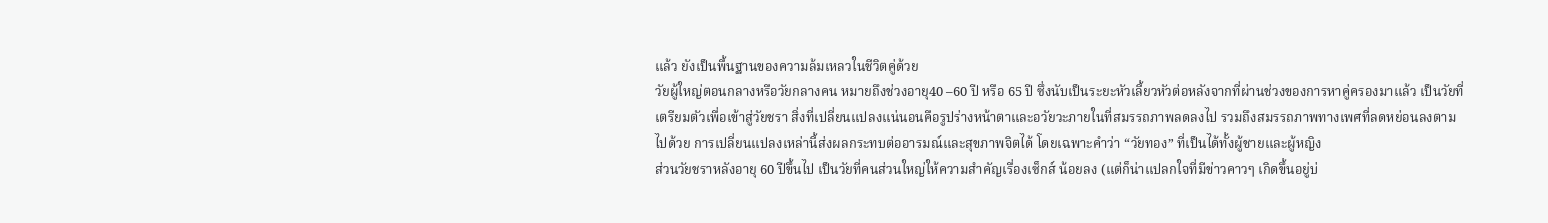แล้ว ยังเป็นพื้นฐานของความล้มเหลวในชีวิตคู่ด้วย
วัยผู้ใหญ่ตอนกลางหรือวัยกลางคน หมายถึงช่วงอายุ40 –60 ปี หรือ 65 ปี ซึ่งนับเป็นระยะหัวเลี้ยวหัวต่อหลังจากที่ผ่านช่วงของการหาคู่ครองมาแล้ว เป็นวัยที่เตรียมตัวเพื่อเข้าสู่วัยชรา สิ่งที่เปลี่ยนแปลงแน่นอนคือรูปร่างหน้าตาและอวัยวะภายในที่สมรรถภาพลดลงไป รวมถึงสมรรถภาพทางเพศที่ลดหย่อนลงตามไปด้วย การเปลี่ยนแปลงเหล่านี้ส่งผลกระทบต่ออารมณ์และสุขภาพจิตได้ โดยเฉพาะคำว่า “วัยทอง” ที่เป็นได้ทั้งผู้ชายและผู้หญิง
ส่วนวัยชราหลังอายุ 60 ปีขึ้นไป เป็นวัยที่คนส่วนใหญ่ให้ความสำคัญเรื่องเซ็กส์ น้อยลง (แต่ก็น่าแปลกใจที่มีข่าวคาวๆ เกิดขึ้นอยู่บ่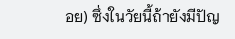อย) ซึ่งในวัยนี้ถ้ายังมีปัญ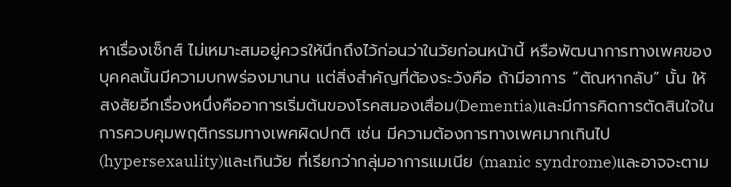หาเรื่องเซ็กส์ ไม่เหมาะสมอยู่ควรให้นึกถึงไว้ก่อนว่าในวัยก่อนหน้านี้ หรือพัฒนาการทางเพศของบุคคลนั้นมีความบกพร่องมานาน แต่สิ่งสำคัญที่ต้องระวังคือ ถ้ามีอาการ “ตัณหากลับ” นั้น ให้สงสัยอีกเรื่องหนึ่งคืออาการเริ่มต้นของโรคสมองเสื่อม(Dementia)และมีการคิดการตัดสินใจในการควบคุมพฤติกรรมทางเพศผิดปกติ เช่น มีความต้องการทางเพศมากเกินไป(hypersexaulity)และเกินวัย ที่เรียกว่ากลุ่มอาการแมเนีย (manic syndrome)และอาจจะตาม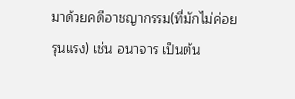มาด้วยคดีอาชญากรรม(ที่มักไม่ค่อยรุนแรง) เช่น อนาจาร เป็นต้น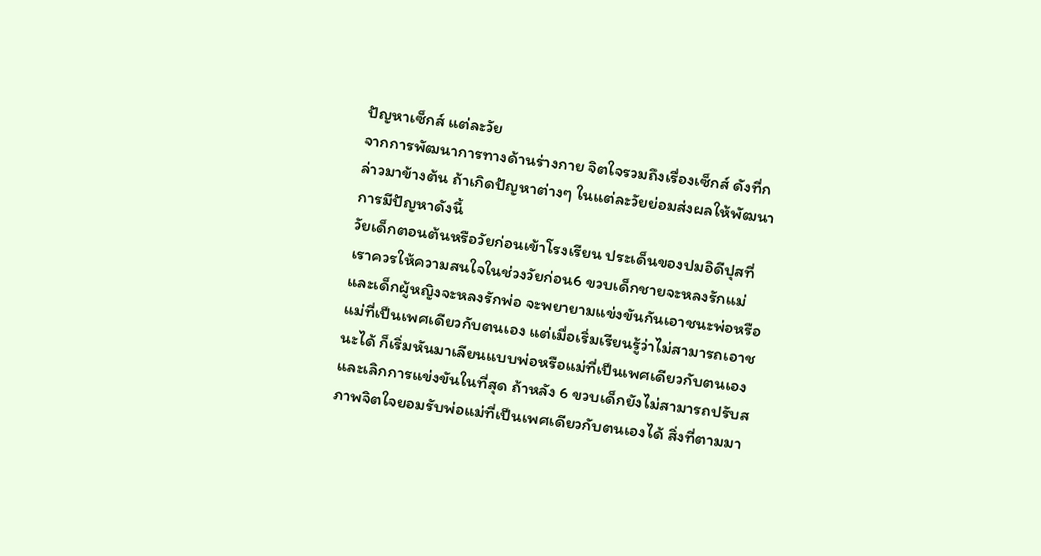ปัญหาเซ็กส์ แต่ละวัย
จากการพัฒนาการทางด้านร่างกาย จิตใจรวมถึงเรื่องเซ็กส์ ดังที่กล่าวมาข้างต้น ถ้าเกิดปัญหาต่างๆ ในแต่ละวัยย่อมส่งผลให้พัฒนาการมีปัญหาดังนี้
วัยเด็กตอนต้นหรือวัยก่อนเข้าโรงเรียน ประเด็นของปมอิดีปุสที่เราควรให้ความสนใจในช่วงวัยก่อน6 ขวบเด็กชายจะหลงรักแม่และเด็กผู้หญิงจะหลงรักพ่อ จะพยายามแข่งขันกันเอาชนะพ่อหรือแม่ที่เป็นเพศเดียวกับตนเอง แต่เมื่อเริ่มเรียนรู้ว่าไม่สามารถเอาชนะได้ ก็เริ่มหันมาเลียนแบบพ่อหรือแม่ที่เป็นเพศเดียวกับตนเอง และเลิกการแข่งขันในที่สุด ถ้าหลัง 6 ขวบเด็กยังไม่สามารถปรับสภาพจิตใจยอมรับพ่อแม่ที่เป็นเพศเดียวกับตนเองได้ สิ่งที่ตามมา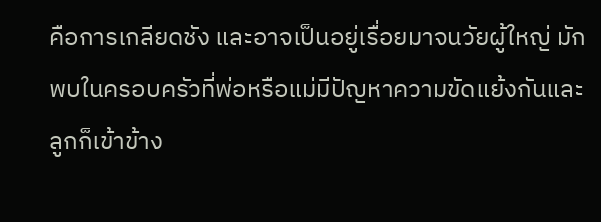คือการเกลียดชัง และอาจเป็นอยู่เรื่อยมาจนวัยผู้ใหญ่ มักพบในครอบครัวที่พ่อหรือแม่มีปัญหาความขัดแย้งกันและลูกก็เข้าข้าง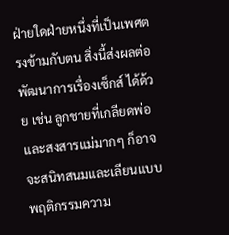ฝ่ายใดฝ่ายหนึ่งที่เป็นเพศตรงข้ามกับตน สิ่งนี้ส่งผลต่อพัฒนาการเรื่องเซ็กส์ ได้ด้วย เช่น ลูกชายที่เกลียดพ่อ และสงสารแม่มากๆ ก็อาจจะสนิทสนมและเลียนแบบพฤติกรรมความ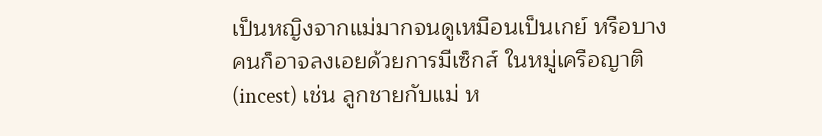เป็นหญิงจากแม่มากจนดูเหมือนเป็นเกย์ หรือบางคนก็อาจลงเอยด้วยการมีเซ็กส์ ในหมู่เครือญาติ (incest) เช่น ลูกชายกับแม่ ห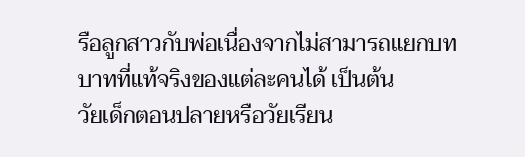รือลูกสาวกับพ่อเนื่องจากไม่สามารถแยกบทบาทที่แท้จริงของแต่ละคนได้ เป็นต้น
วัยเด็กตอนปลายหรือวัยเรียน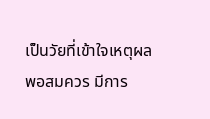เป็นวัยที่เข้าใจเหตุผลพอสมควร มีการ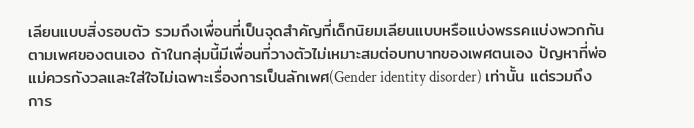เลียนแบบสิ่งรอบตัว รวมถึงเพื่อนที่เป็นจุดสำคัญที่เด็กนิยมเลียนแบบหรือแบ่งพรรคแบ่งพวกกันตามเพศของตนเอง ถ้าในกลุ่มนี้มีเพื่อนที่วางตัวไม่เหมาะสมต่อบทบาทของเพศตนเอง ปัญหาที่พ่อแม่ควรกังวลและใส่ใจไม่เฉพาะเรื่องการเป็นลักเพศ(Gender identity disorder) เท่านั้น แต่รวมถึงการ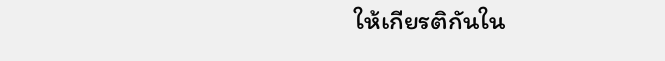ให้เกียรติกันใน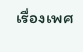เรื่องเพศ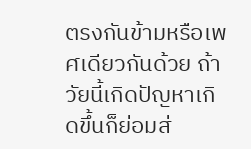ตรงกันข้ามหรือเพศเดียวกันด้วย ถ้าวัยนี้เกิดปัญหาเกิดขึ้นก็ย่อมส่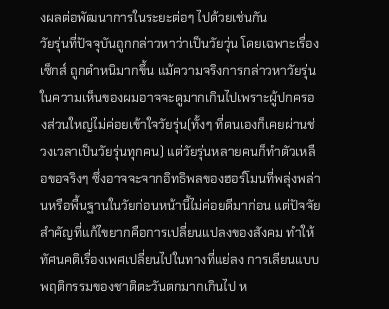งผลต่อพัฒนาการในระยะต่อๆ ไปด้วยเช่นกัน
วัยรุ่นที่ปัจจุบันถูกกล่าวหาว่าเป็นวัยวุ่น โดยเฉพาะเรื่องเซ็กส์ ถูกตำหนิมากขึ้น แม้ความจริงการกล่าวหาวัยรุ่นในความเห็นของผมอาจจะดูมากเกินไปเพราะผู้ปกครองส่วนใหญ่ไม่ค่อยเข้าใจวัยรุ่น(ทั้งๆ ที่ตนเองก็เคยผ่านช่วงเวลาเป็นวัยรุ่นทุกคน) แต่วัยรุ่นหลายคนก็ทำตัวเหลือขอจริงๆ ซึ่งอาจจะจากอิทธิพลของฮอร์โมนที่พลุ่งพล่านหรือพื้นฐานในวัยก่อนหน้านี้ไม่ค่อยดีมาก่อน แต่ปัจจัยสำคัญที่แก้ไขยากคือการเปลี่ยนแปลงของสังคม ทำให้ทัศนคติเรื่องเพศเปลี่ยนไปในทางที่แย่ลง การเลียนแบบพฤติกรรมของชาติตะวันตกมากเกินไป ห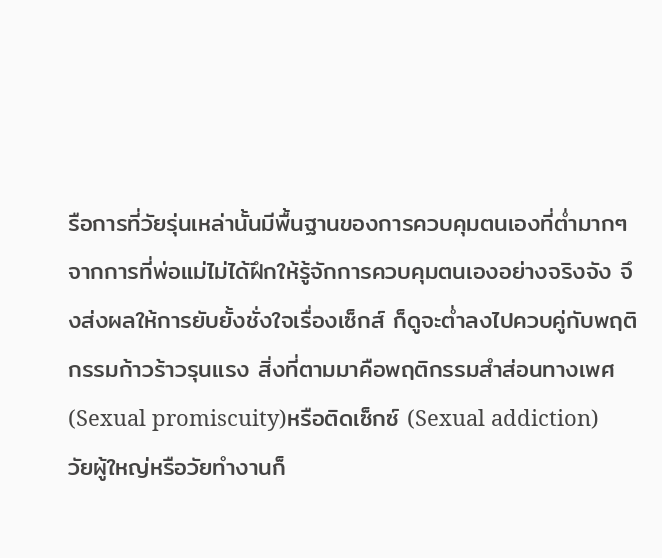รือการที่วัยรุ่นเหล่านั้นมีพื้นฐานของการควบคุมตนเองที่ต่ำมากๆ จากการที่พ่อแม่ไม่ได้ฝึกให้รู้จักการควบคุมตนเองอย่างจริงจัง จึงส่งผลให้การยับยั้งชั่งใจเรื่องเซ็กส์ ก็ดูจะต่ำลงไปควบคู่กับพฤติกรรมก้าวร้าวรุนแรง สิ่งที่ตามมาคือพฤติกรรมสำส่อนทางเพศ(Sexual promiscuity)หรือติดเซ็กซ์ (Sexual addiction)
วัยผู้ใหญ่หรือวัยทำงานก็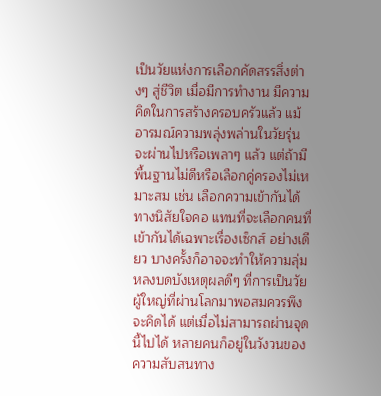เป็นวัยแห่งการเลือกคัดสรรสิ่งต่างๆ สู่ชีวิต เมื่อมีการทำงาน มีความคิดในการสร้างครอบครัวแล้ว แม้อารมณ์ความพลุ่งพล่านในวัยรุ่นจะผ่านไปหรือเพลาๆ แล้ว แต่ถ้ามีพื้นฐานไม่ดีหรือเลือกคู่ครองไม่เหมาะสม เช่น เลือกความเข้ากันได้ทางนิสัยใจคอ แทนที่จะเลือกคนที่เข้ากันได้เฉพาะเรื่องเซ็กส์ อย่างเดียว บางครั้งก็อาจจะทำให้ความลุ่มหลงบดบังเหตุผลดีๆ ที่การเป็นวัยผู้ใหญ่ที่ผ่านโลกมาพอสมควรพึงจะคิดได้ แต่เมื่อไม่สามารถผ่านจุดนี้ไปได้ หลายคนก็อยู่ในวังวนของความสับสนทาง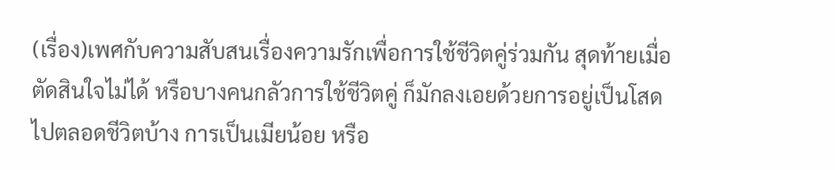(เรื่อง)เพศกับความสับสนเรื่องความรักเพื่อการใช้ชีวิตคู่ร่วมกัน สุดท้ายเมื่อตัดสินใจไม่ได้ หรือบางคนกลัวการใช้ชีวิตคู่ ก็มักลงเอยด้วยการอยู่เป็นโสดไปตลอดชีวิตบ้าง การเป็นเมียน้อย หรือ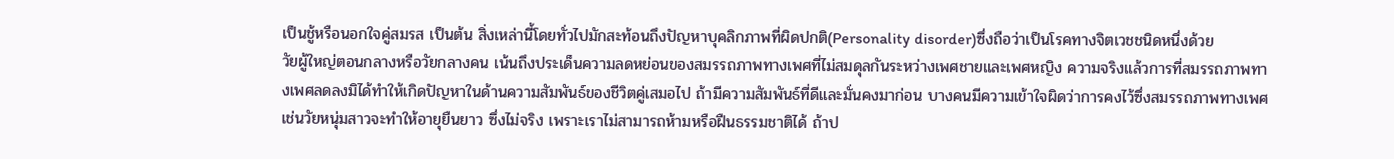เป็นชู้หรือนอกใจคู่สมรส เป็นต้น สิ่งเหล่านี้โดยทั่วไปมักสะท้อนถึงปัญหาบุคลิกภาพที่ผิดปกติ(Personality disorder)ซึ่งถือว่าเป็นโรคทางจิตเวชชนิดหนึ่งด้วย
วัยผู้ใหญ่ตอนกลางหรือวัยกลางคน เน้นถึงประเด็นความลดหย่อนของสมรรถภาพทางเพศที่ไม่สมดุลกันระหว่างเพศชายและเพศหญิง ความจริงแล้วการที่สมรรถภาพทางเพศลดลงมิได้ทำให้เกิดปัญหาในด้านความสัมพันธ์ของชีวิตคู่เสมอไป ถ้ามีความสัมพันธ์ที่ดีและมั่นคงมาก่อน บางคนมีความเข้าใจผิดว่าการคงไว้ซึ่งสมรรถภาพทางเพศเช่นวัยหนุ่มสาวจะทำให้อายุยืนยาว ซึ่งไม่จริง เพราะเราไม่สามารถห้ามหรือฝืนธรรมชาติได้ ถ้าป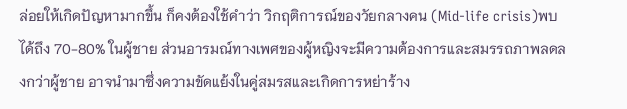ล่อยให้เกิดปัญหามากขึ้น ก็คงต้องใช้คำว่า วิกฤติการณ์ของวัยกลางคน (Mid-life crisis)พบได้ถึง 70-80% ในผู้ชาย ส่วนอารมณ์ทางเพศของผู้หญิงจะมีความต้องการและสมรรถภาพลดลงกว่าผู้ชาย อาจนำมาซึ่งความขัดแย้งในคู่สมรสและเกิดการหย่าร้าง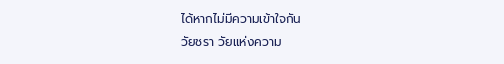ได้หากไม่มีความเข้าใจกัน
วัยชรา วัยแห่งความ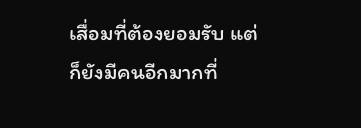เสื่อมที่ต้องยอมรับ แต่ก็ยังมีคนอีกมากที่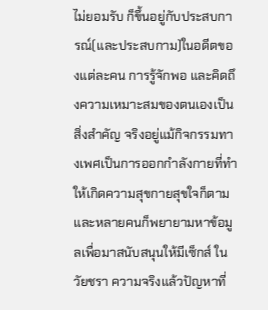ไม่ยอมรับ ก็ขึ้นอยู่กับประสบการณ์(และประสบกาม)ในอดีตของแต่ละคน การรู้จักพอ และคิดถึงความเหมาะสมของตนเองเป็นสิ่งสำคัญ จริงอยู่แม้กิจกรรมทางเพศเป็นการออกกำลังกายที่ทำให้เกิดความสุขกายสุขใจก็ตาม และหลายคนก็พยายามหาข้อมูลเพื่อมาสนับสนุนให้มีเซ็กส์ ในวัยชรา ความจริงแล้วปัญหาที่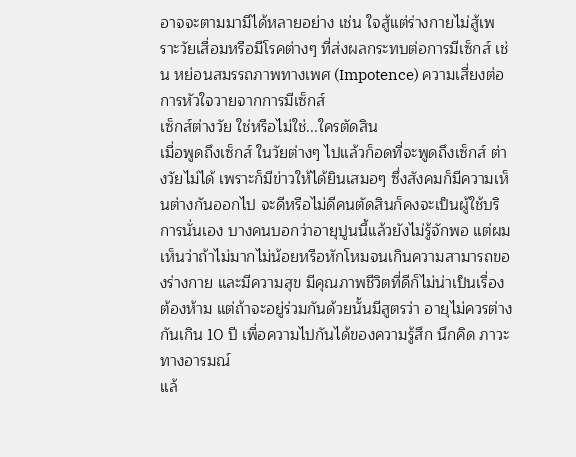อาจจะตามมามีได้หลายอย่าง เช่น ใจสู้แต่ร่างกายไม่สู้เพราะวัยเสื่อมหรือมีโรคต่างๆ ที่ส่งผลกระทบต่อการมีเซ็กส์ เช่น หย่อนสมรรถภาพทางเพศ (Impotence) ความเสี่ยงต่อการหัวใจวายจากการมีเซ็กส์
เซ็กส์ต่างวัย ใช่หรือไม่ใช่...ใครตัดสิน
เมื่อพูดถึงเซ็กส์ ในวัยต่างๆ ไปแล้วก็อดที่จะพูดถึงเซ็กส์ ต่างวัยไม่ได้ เพราะก็มีข่าวให้ได้ยินเสมอๆ ซึ่งสังคมก็มีความเห็นต่างกันออกไป จะดีหรือไม่ดีคนตัดสินก็คงจะเป็นผู้ใช้บริการนั่นเอง บางคนบอกว่าอายุปูนนี้แล้วยังไม่รู้จักพอ แต่ผมเห็นว่าถ้าไม่มากไม่น้อยหรือหักโหมจนเกินความสามารถของร่างกาย และมีความสุข มีคุณภาพชีวิตที่ดีก็ไม่น่าเป็นเรื่องต้องห้าม แต่ถ้าจะอยู่ร่วมกันด้วยนั้นมีสูตรว่า อายุไม่ควรต่างกันเกิน 10 ปี เพื่อความไปกันได้ของความรู้สึก นึกคิด ภาวะทางอารมณ์
แล้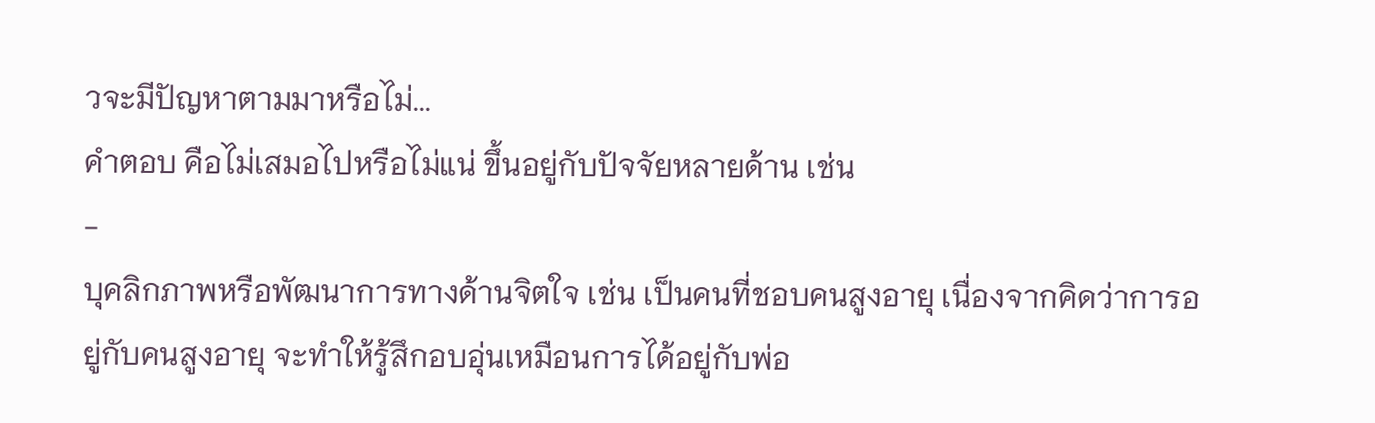วจะมีปัญหาตามมาหรือไม่...
คำตอบ คือไม่เสมอไปหรือไม่แน่ ขึ้นอยู่กับปัจจัยหลายด้าน เช่น
-
บุคลิกภาพหรือพัฒนาการทางด้านจิตใจ เช่น เป็นคนที่ชอบคนสูงอายุ เนื่องจากคิดว่าการอยู่กับคนสูงอายุ จะทำให้รู้สึกอบอุ่นเหมือนการได้อยู่กับพ่อ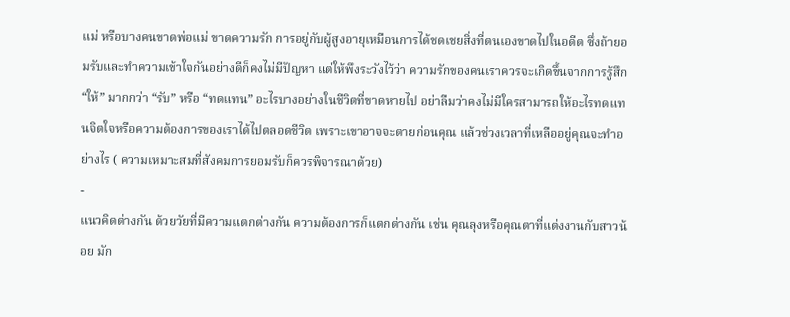แม่ หรือบางคนขาดพ่อแม่ ขาดความรัก การอยู่กับผู้สูงอายุเหมือนการได้ชดเชยสิ่งที่ตนเองขาดไปในอดีต ซึ่งถ้ายอมรับและทำความเข้าใจกันอย่างดีก็คงไม่มีปัญหา แต่ให้พึงระวังไว้ว่า ความรักของคนเราควรจะเกิดขึ้นจากการรู้สึก “ให้” มากกว่า “รับ” หรือ “ทดแทน” อะไรบางอย่างในชีวิตที่ขาดหายไป อย่าลืมว่าคงไม่มีใครสามารถให้อะไรทดแทนจิตใจหรือความต้องการของเราได้ไปตลอดชีวิต เพราะเขาอาจจะตายก่อนคุณ แล้วช่วงเวลาที่เหลืออยู่คุณจะทำอย่างไร ( ความเหมาะสมที่สังคมการยอมรับก็ควรพิจารณาด้วย)
-
แนวคิดต่างกัน ด้วยวัยที่มีความแตกต่างกัน ความต้องการก็แตกต่างกัน เช่น คุณลุงหรือคุณตาที่แต่งงานกับสาวน้อย มัก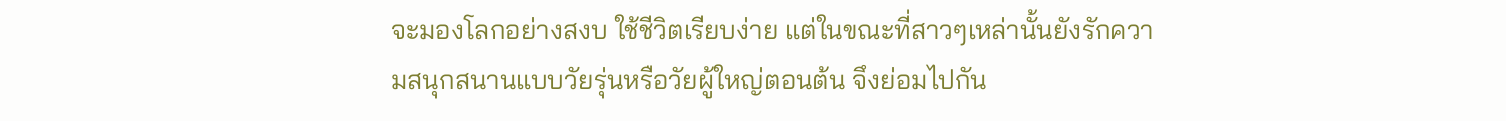จะมองโลกอย่างสงบ ใช้ชีวิตเรียบง่าย แต่ในขณะที่สาวๆเหล่านั้นยังรักความสนุกสนานแบบวัยรุ่นหรือวัยผู้ใหญ่ตอนต้น จึงย่อมไปกัน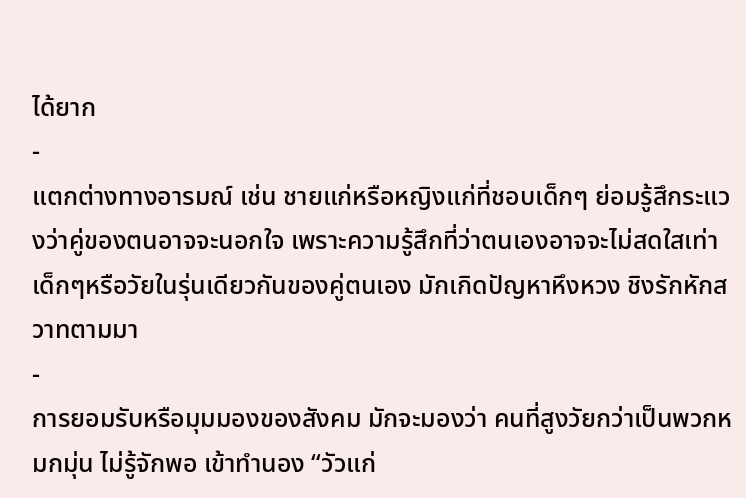ได้ยาก
-
แตกต่างทางอารมณ์ เช่น ชายแก่หรือหญิงแก่ที่ชอบเด็กๆ ย่อมรู้สึกระแวงว่าคู่ของตนอาจจะนอกใจ เพราะความรู้สึกที่ว่าตนเองอาจจะไม่สดใสเท่าเด็กๆหรือวัยในรุ่นเดียวกันของคู่ตนเอง มักเกิดปัญหาหึงหวง ชิงรักหักสวาทตามมา
-
การยอมรับหรือมุมมองของสังคม มักจะมองว่า คนที่สูงวัยกว่าเป็นพวกหมกมุ่น ไม่รู้จักพอ เข้าทำนอง “วัวแก่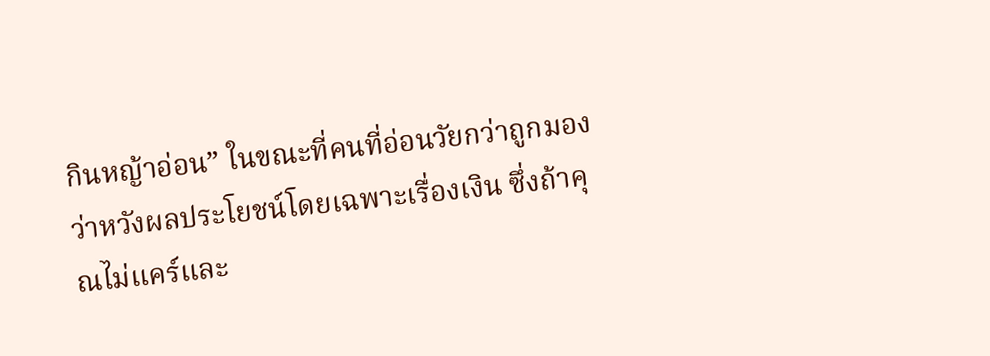กินหญ้าอ่อน” ในขณะที่คนที่อ่อนวัยกว่าถูกมองว่าหวังผลประโยชน์โดยเฉพาะเรื่องเงิน ซึ่งถ้าคุณไม่แคร์และ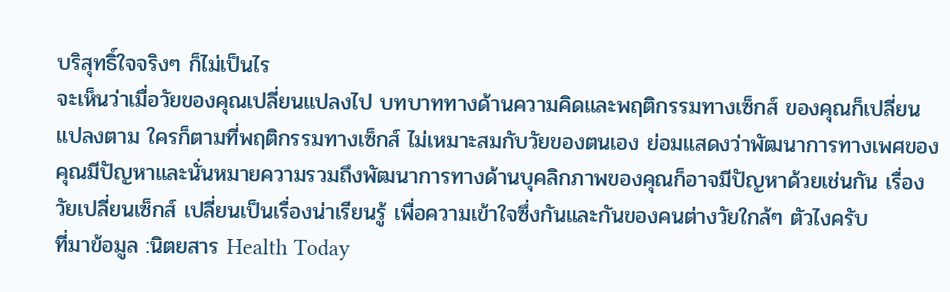บริสุทธิ์ใจจริงๆ ก็ไม่เป็นไร
จะเห็นว่าเมื่อวัยของคุณเปลี่ยนแปลงไป บทบาททางด้านความคิดและพฤติกรรมทางเซ็กส์ ของคุณก็เปลี่ยนแปลงตาม ใครก็ตามที่พฤติกรรมทางเซ็กส์ ไม่เหมาะสมกับวัยของตนเอง ย่อมแสดงว่าพัฒนาการทางเพศของคุณมีปัญหาและนั่นหมายความรวมถึงพัฒนาการทางด้านบุคลิกภาพของคุณก็อาจมีปัญหาด้วยเช่นกัน เรื่องวัยเปลี่ยนเซ็กส์ เปลี่ยนเป็นเรื่องน่าเรียนรู้ เพื่อความเข้าใจซึ่งกันและกันของคนต่างวัยใกล้ๆ ตัวไงครับ
ที่มาข้อมูล :นิตยสาร Health Today